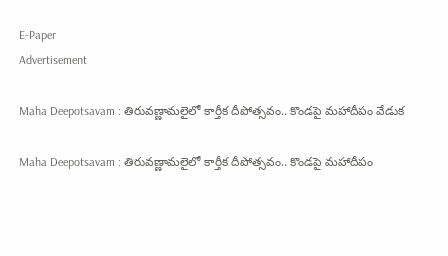E-Paper
Advertisement

Maha Deepotsavam : తిరువణ్ణామలైలో కార్తీక దీపోత్సవం.. కొండపై మహాదీపం వేడుక

Maha Deepotsavam : తిరువణ్ణామలైలో కార్తీక దీపోత్సవం.. కొండపై మహాదీపం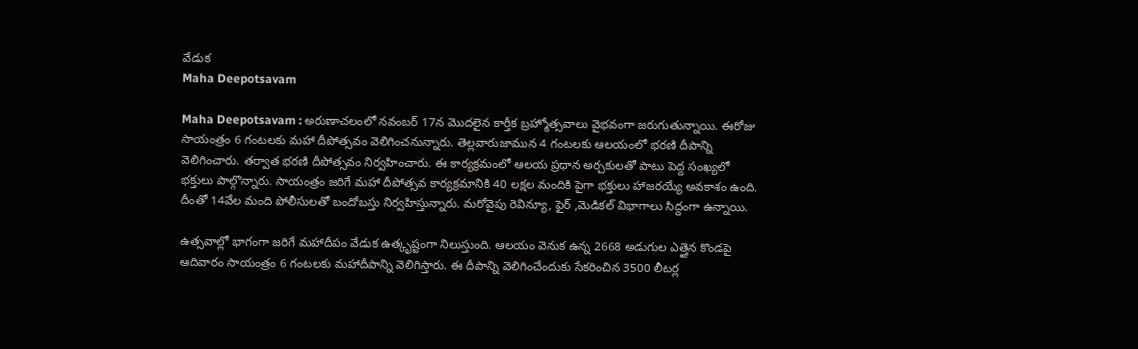వేడుక
Maha Deepotsavam

Maha Deepotsavam : అరుణాచలంలో నవంబర్ 17న మొదలైన కార్తీక బ్రహ్మోత్సవాలు వైభవంగా జరుగుతున్నాయి. ఈరోజు సాయంత్రం 6 గంటలకు మహా దీపోత్సవం వెలిగించనున్నారు. తెల్లవారుజామున 4 గంటలకు ఆలయంలో భరణి దీపాన్ని వెలిగించారు. తర్వాత భరణి దీపోత్సవం నిర్వహించారు. ఈ కార్యక్రమంలో ఆలయ ప్రధాన అర్చకులతో పాటు పెద్ద సంఖ్యలో భక్తులు పాల్గొన్నారు. సాయంత్రం జరిగే మహా దీపోత్సవ కార్యక్రమానికి 40 లక్షల మందికి పైగా భక్తులు హాజరయ్యే అవకాశం ఉంది. దీంతో 14వేల మంది పోలీసులతో బందోబస్తు నిర్వహిస్తున్నారు. మరోవైపు రెవిన్యూ, ఫైర్ ,మెడికల్ విభాగాలు సిద్దంగా ఉన్నాయి.

ఉత్సవాల్లో భాగంగా జరిగే మహాదీపం వేడుక ఉత్కృష్టంగా నిలుస్తుంది. ఆలయం వెనుక ఉన్న 2668 అడుగుల ఎత్తైన కొండపై ఆదివారం సాయంత్రం 6 గంటలకు మహాదీపాన్ని వెలిగిస్తారు. ఈ దీపాన్ని వెలిగించేందుకు సేకరించిన 3500 లీటర్ల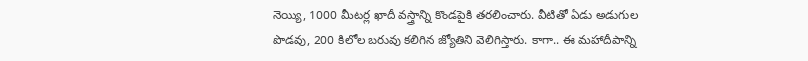నెయ్యి, 1000 మీటర్ల ఖాదీ వస్త్రాన్ని కొండపైకి తరలించారు. వీటితో ఏడు అడుగుల పొడవు, 200 కిలోల బరువు కలిగిన జ్యోతిని వెలిగిస్తారు. కాగా.. ఈ మహాదీపాన్ని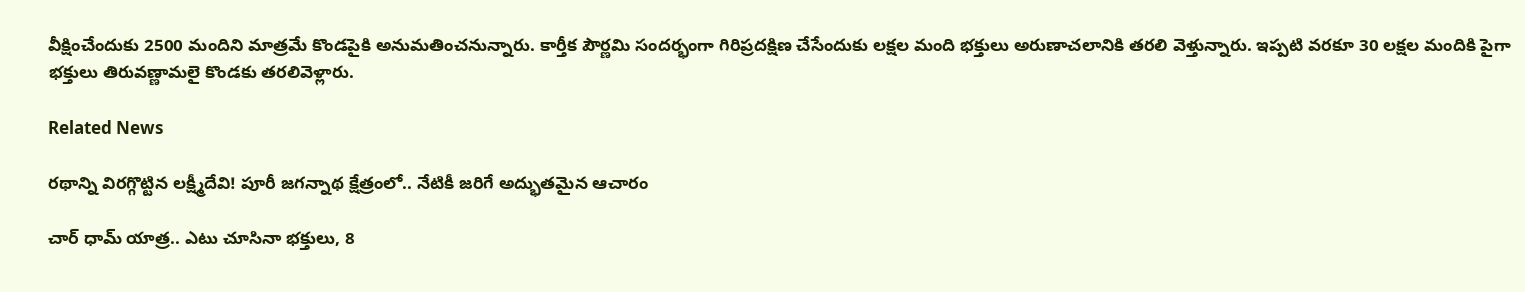వీక్షించేందుకు 2500 మందిని మాత్రమే కొండపైకి అనుమతించనున్నారు. కార్తీక పౌర్ణమి సందర్భంగా గిరిప్రదక్షిణ చేసేందుకు లక్షల మంది భక్తులు అరుణాచలానికి తరలి వెళ్తున్నారు. ఇప్పటి వరకూ 30 లక్షల మందికి పైగా భక్తులు తిరువణ్ణామలై కొండకు తరలివెళ్లారు.

Related News

రథాన్ని విరగ్గొట్టిన లక్ష్మీదేవి! పూరీ జగన్నాథ క్షేత్రంలో.. నేటికీ జరిగే అద్భుతమైన ఆచారం

చార్ ధామ్ యాత్ర.. ఎటు చూసినా భక్తులు, 8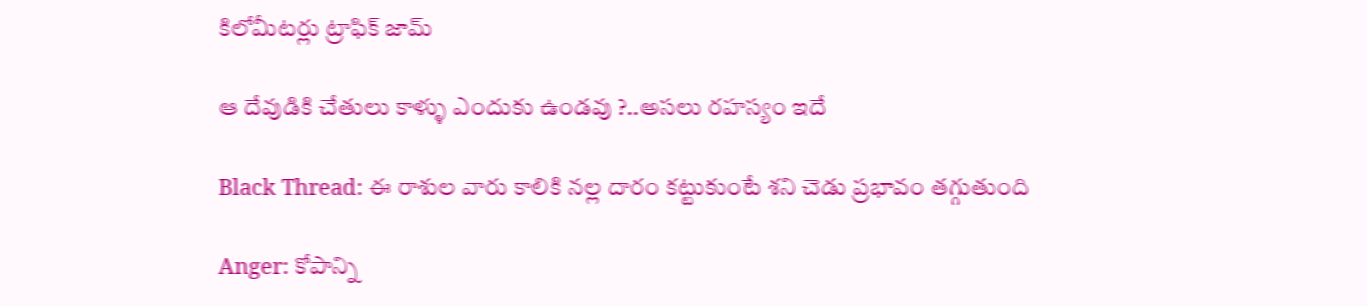కిలోమీటర్లు ట్రాఫిక్ జామ్

ఆ దేవుడికి చేతులు కాళ్ళు ఎందుకు ఉండవు ?..అసలు రహస్యం ఇదే

Black Thread: ఈ రాశుల వారు కాలికి నల్ల దారం కట్టుకుంటే శని చెడు ప్రభావం తగ్గుతుంది

Anger: కోపాన్ని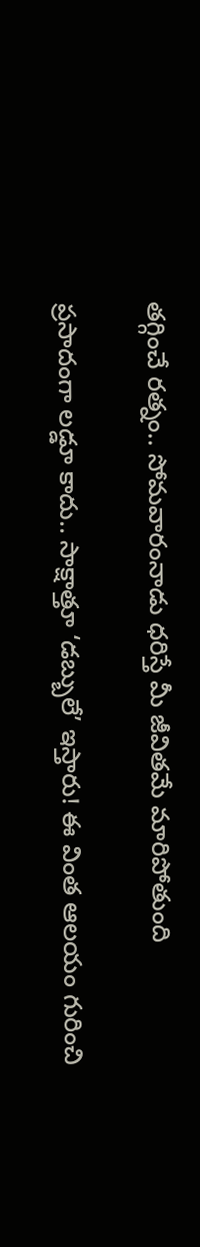తగ్గించే రత్నం.. సోమవారంనాడు ధరిస్తే మీ జీవితమే మారిపోతుంది

ప్రసాదంగా లడ్డూ కాదు.. సాక్షాత్తూ ‘డబ్బులే’ ఇస్తారు! ఈ వింత ఆలయం గురించి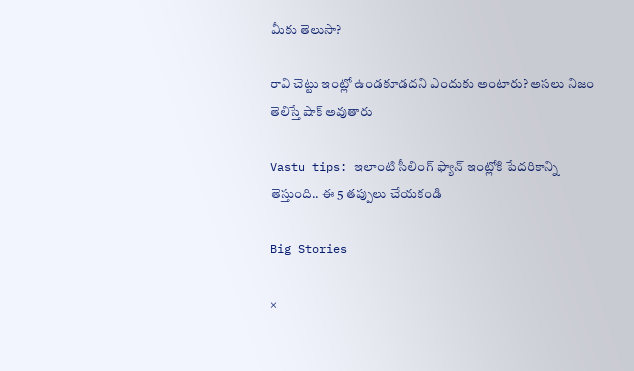మీకు తెలుసా?

రావి చెట్టు ఇంట్లో ఉండకూడదని ఎందుకు అంటారు? అసలు నిజం తెలిస్తే షాక్ అవుతారు

Vastu tips: ఇలాంటి సీలింగ్ ఫ్యాన్ ఇంట్లోకి పేదరికాన్ని తెస్తుంది.. ఈ 5 తప్పులు చేయకండి

Big Stories

×